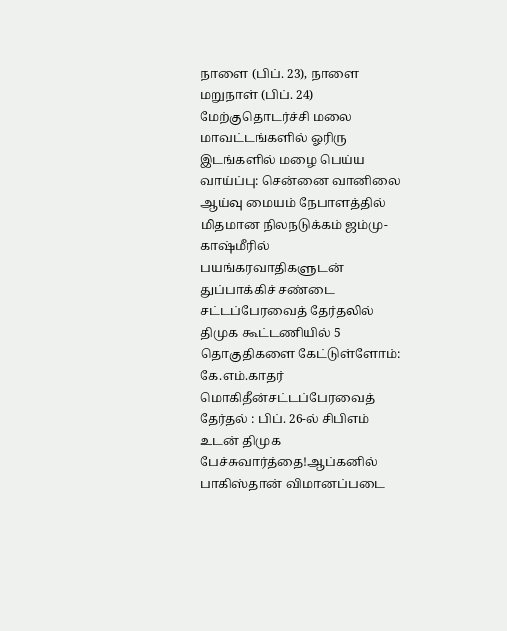நாளை (பிப். 23), நாளை மறுநாள் (பிப். 24) மேற்குதொடர்ச்சி மலை மாவட்டங்களில் ஓரிரு இடங்களில் மழை பெய்ய வாய்ப்பு: சென்னை வானிலை ஆய்வு மையம் நேபாளத்தில் மிதமான நிலநடுக்கம் ஜம்மு-காஷ்மீரில் பயங்கரவாதிகளுடன் துப்பாக்கிச் சண்டை சட்டப்பேரவைத் தேர்தலில் திமுக கூட்டணியில் 5 தொகுதிகளை கேட்டுள்ளோம்: கே.எம்.காதர் மொகிதீன்சட்டப்பேரவைத் தேர்தல் : பிப். 26-ல் சிபிஎம் உடன் திமுக பேச்சுவார்த்தை!ஆப்கனில் பாகிஸ்தான் விமானப்படை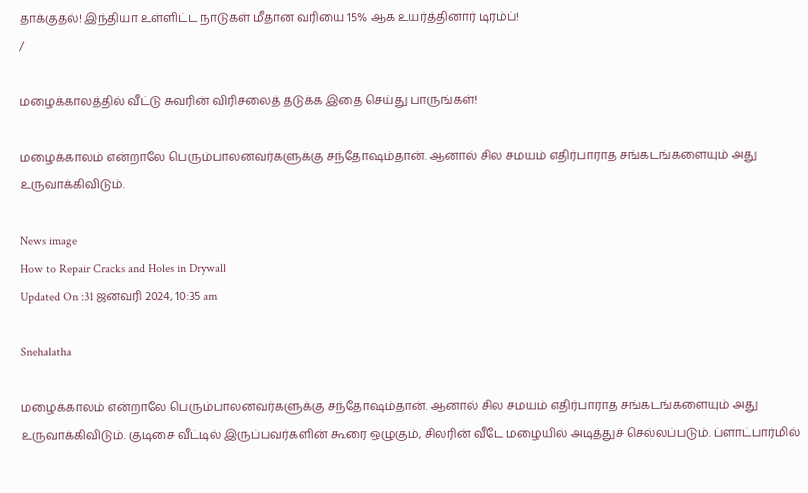தாக்குதல்! இந்தியா உள்ளிட்ட நாடுகள் மீதான வரியை 15% ஆக உயர்த்தினார் டிரம்ப்!
/

மழைக்காலத்தில் வீட்டு சுவரின் விரிசலைத் தடுக்க இதை செய்து பாருங்கள்!

மழைக்காலம் என்றாலே பெரும்பாலனவர்களுக்கு சந்தோஷம்தான். ஆனால் சில சமயம் எதிர்பாராத சங்கடங்களையும் அது உருவாக்கிவிடும்.

News image
How to Repair Cracks and Holes in Drywall
Updated On :31 ஜனவரி 2024, 10:35 am

Snehalatha

மழைக்காலம் என்றாலே பெரும்பாலனவர்களுக்கு சந்தோஷம்தான். ஆனால் சில சமயம் எதிர்பாராத சங்கடங்களையும் அது உருவாக்கிவிடும். குடிசை வீட்டில் இருப்பவர்களின் கூரை ஒழுகும், சிலரின் வீடே மழையில் அடித்துச் செல்லப்படும். ப்ளாட்பார்மில்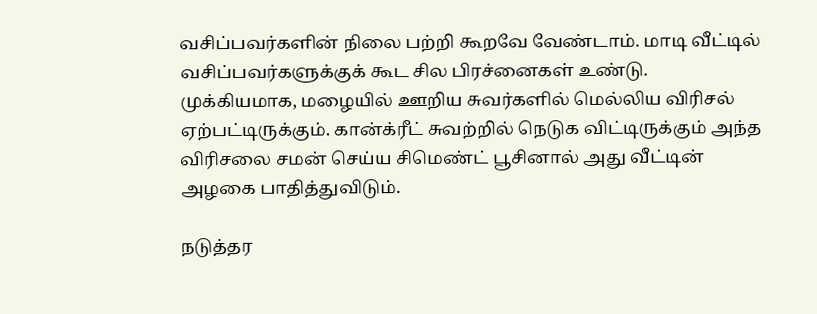வசிப்பவர்களின் நிலை பற்றி கூறவே வேண்டாம். மாடி வீட்டில் வசிப்பவர்களுக்குக் கூட சில பிரச்னைகள் உண்டு. முக்கியமாக, மழையில் ஊறிய சுவர்களில் மெல்லிய விரிசல் ஏற்பட்டிருக்கும். கான்க்ரீட் சுவற்றில் நெடுக விட்டிருக்கும் அந்த விரிசலை சமன் செய்ய சிமெண்ட் பூசினால் அது வீட்டின் அழகை பாதித்துவிடும்.

நடுத்தர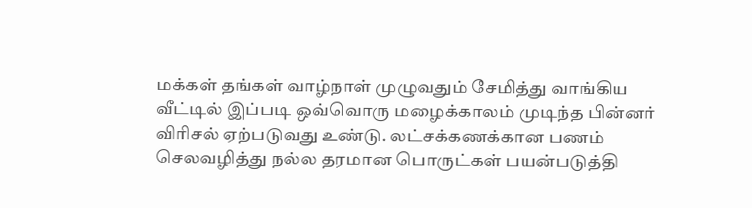மக்கள் தங்கள் வாழ்நாள் முழுவதும் சேமித்து வாங்கிய வீட்டில் இப்படி ஒவ்வொரு மழைக்காலம் முடிந்த பின்னர் விரிசல் ஏற்படுவது உண்டு. லட்சக்கணக்கான பணம் செலவழித்து நல்ல தரமான பொருட்கள் பயன்படுத்தி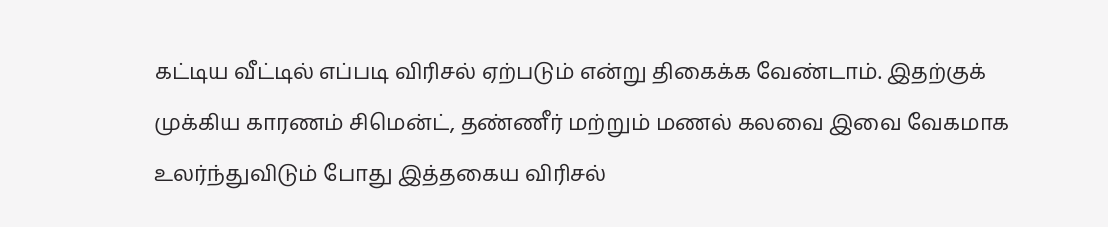கட்டிய வீட்டில் எப்படி விரிசல் ஏற்படும் என்று திகைக்க வேண்டாம். இதற்குக் முக்கிய காரணம் சிமென்ட், தண்ணீர் மற்றும் மணல் கலவை இவை வேகமாக உலர்ந்துவிடும் போது இத்தகைய விரிசல்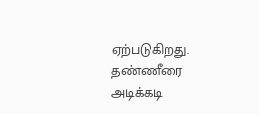ஏற்படுகிறது. தண்ணீரை அடிக்கடி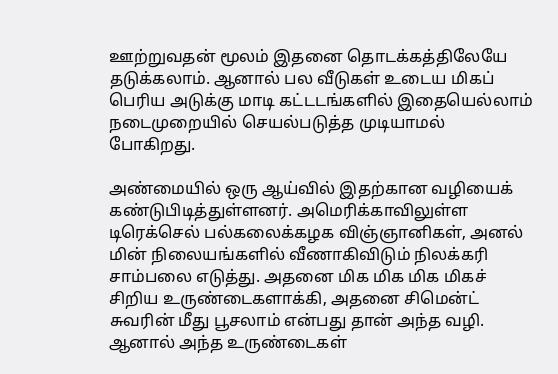ஊற்றுவதன் மூலம் இதனை தொடக்கத்திலேயே தடுக்கலாம். ஆனால் பல வீடுகள் உடைய மிகப் பெரிய அடுக்கு மாடி கட்டடங்களில் இதையெல்லாம் நடைமுறையில் செயல்படுத்த முடியாமல் போகிறது.

அண்மையில் ஒரு ஆய்வில் இதற்கான வழியைக் கண்டுபிடித்துள்ளனர். அமெரிக்காவிலுள்ள டிரெக்செல் பல்கலைக்கழக விஞ்ஞானிகள், அனல் மின் நிலையங்களில் வீணாகிவிடும் நிலக்கரி சாம்பலை எடுத்து. அதனை மிக மிக மிக மிகச் சிறிய உருண்டைகளாக்கி, அதனை சிமென்ட் சுவரின் மீது பூசலாம் என்பது தான் அந்த வழி. ஆனால் அந்த உருண்டைகள்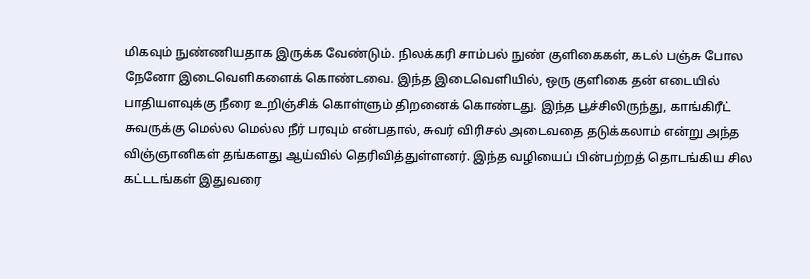மிகவும் நுண்ணியதாக இருக்க வேண்டும். நிலக்கரி சாம்பல் நுண் குளிகைகள், கடல் பஞ்சு போல நேனோ இடைவெளிகளைக் கொண்டவை. இந்த இடைவெளியில், ஒரு குளிகை தன் எடையில் பாதியளவுக்கு நீரை உறிஞ்சிக் கொள்ளும் திறனைக் கொண்டது. இந்த பூச்சிலிருந்து, காங்கிரீட் சுவருக்கு மெல்ல மெல்ல நீர் பரவும் என்பதால், சுவர் விரிசல் அடைவதை தடுக்கலாம் என்று அந்த விஞ்ஞானிகள் தங்களது ஆய்வில் தெரிவித்துள்ளனர். இந்த வழியைப் பின்பற்றத் தொடங்கிய சில கட்டடங்கள் இதுவரை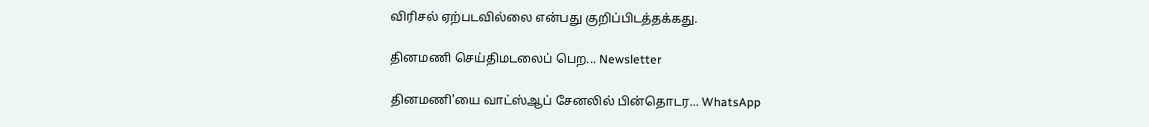விரிசல் ஏற்படவில்லை என்பது குறிப்பிடத்தக்கது.

தினமணி செய்திமடலைப் பெற... Newsletter

தினமணி'யை வாட்ஸ்ஆப் சேனலில் பின்தொடர... WhatsApp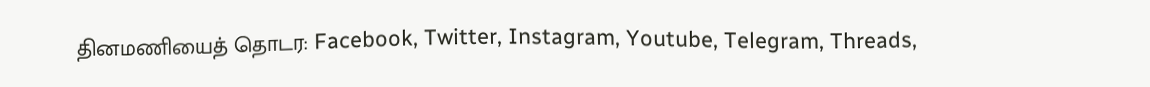தினமணியைத் தொடர: Facebook, Twitter, Instagram, Youtube, Telegram, Threads,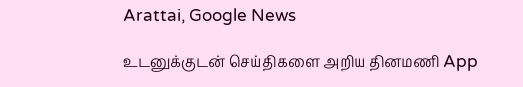Arattai, Google News

உடனுக்குடன் செய்திகளை அறிய தினமணி App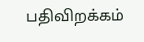பதிவிறக்கம்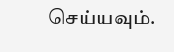செய்யவும்.